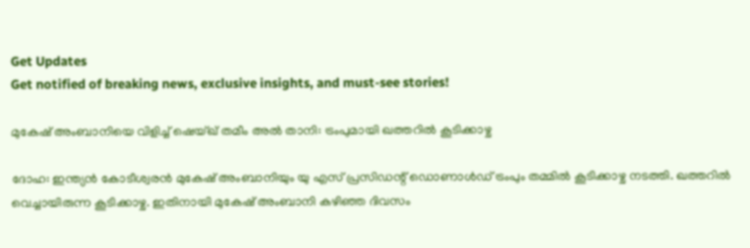Get Updates
Get notified of breaking news, exclusive insights, and must-see stories!

മുകേഷ് അംബാനിയെ വിളിച്ച് ഷെയ്ഖ് തമീം അൽ താനി: ട്രംപുമായി ഖത്തറില്‍ കൂടിക്കാഴ്ച

ദോഹ: ഇന്ത്യന്‍ കോടീശ്വരന്‍ മുകേഷ് അംബാനിയും യു എസ് പ്രസിഡന്റ് ഡൊണാള്‍ഡ് ട്രംപും തമ്മില്‍ കൂടിക്കാഴ്ച നടത്തി. ഖത്തറില്‍ വെച്ചായിരുന്ന കൂടിക്കാഴ്ച. ഇതിനായി മുകേഷ് അംബാനി കഴിഞ്ഞ ദിവസം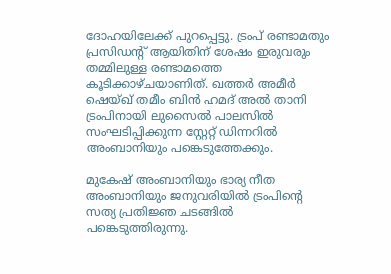ദോഹയിലേക്ക് പുറപ്പെട്ടു. ട്രംപ് രണ്ടാമതും പ്രസിഡന്റ് ആയിതിന് ശേഷം ഇരുവരും തമ്മിലുള്ള രണ്ടാമത്തെ കൂടിക്കാഴ്ചയാണിത്. ഖത്തർ അമീർ ഷെയ്ഖ് തമീം ബിൻ ഹമദ് അൽ താനി ട്രംപിനായി ലുസൈൽ പാലസിൽ സംഘടിപ്പിക്കുന്ന സ്റ്റേറ്റ് ഡിന്നറിൽ അംബാനിയും പങ്കെടുത്തേക്കും.

മുകേഷ് അംബാനിയും ഭാര്യ നീത അംബാനിയും ജനുവരിയിൽ ട്രംപിന്റെ സത്യ പ്രതിജ്ഞ ചടങ്ങിൽ പങ്കെടുത്തിരുന്നു.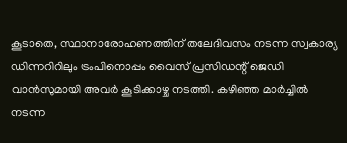കൂടാതെ, സ്ഥാനാരോഹണത്തിന് തലേദിവസം നടന്ന സ്വകാര്യ ഡിന്നറിറിലും ട്രംപിനൊപ്പം വൈസ് പ്രസിഡന്റ് ജെഡി വാൻസുമായി അവർ കൂടിക്കാഴ്ച നടത്തി. കഴിഞ്ഞ മാർച്ചില്‍ നടന്ന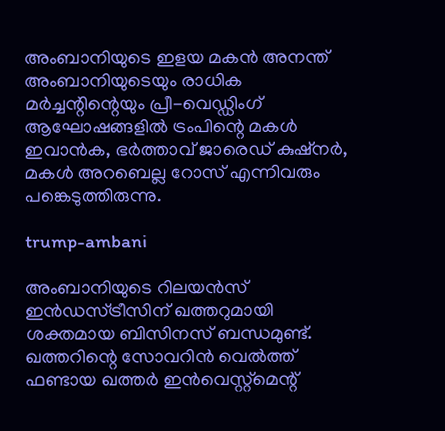അംബാനിയുടെ ഇളയ മകൻ അനന്ത് അംബാനിയുടെയും രാധിക മർച്ചന്റിന്റെയും പ്രീ-വെഡ്ഡിംഗ് ആഘോഷങ്ങളിൽ ട്രംപിന്റെ മകൾ ഇവാൻക, ഭർത്താവ് ജാരെഡ് കുഷ്നർ, മകൾ അറബെല്ല റോസ് എന്നിവരും പങ്കെടുത്തിരുന്നു.

trump-ambani

അംബാനിയുടെ റിലയൻസ് ഇൻഡസ്ട്രീസിന് ഖത്തറുമായി ശക്തമായ ബിസിനസ് ബന്ധമുണ്ട്. ഖത്തറിന്റെ സോവറിൻ വെൽത്ത് ഫണ്ടായ ഖത്തർ ഇൻവെസ്റ്റ്മെന്റ്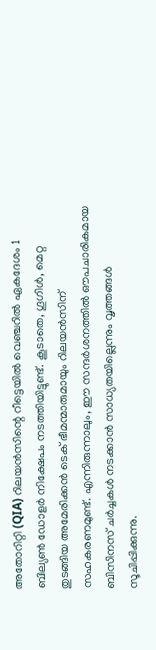അതോറിറ്റി (QIA) റിലയൻസിന്റെ റീട്ടെയിൽ വെഞ്ചറിൽ ഏകദേശം 1 ബില്യൺ ഡോളർ നിക്ഷേപം നടത്തിയിട്ടുണ്ട്. കൂടാതെ, ഗൂഗിൾ, മെറ്റ തുടങ്ങിയ അമേരിക്കൻ ടെക് ഭീമന്മാരുമായും റിലയൻസിന് സഹകരണമുണ്ട്. എന്നിരുന്നാലും, ഈ സന്ദർശനത്തിൽ ഔപചാരികമായ ബിസിനസ് ചർച്ചകൾ നടക്കാൻ സാധ്യതയില്ലെന്നും വൃത്തങ്ങൾ സൂചിപ്പിക്കുന്നു.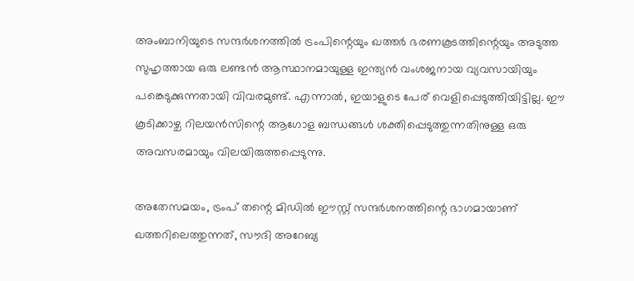അംബാനിയുടെ സന്ദർശനത്തിൽ ട്രംപിന്റെയും ഖത്തർ ഭരണകൂടത്തിന്റെയും അടുത്ത സുഹൃത്തായ ഒരു ലണ്ടൻ ആസ്ഥാനമായുള്ള ഇന്ത്യൻ വംശജനായ വ്യവസായിയും പങ്കെടുക്കുന്നതായി വിവരമുണ്ട്. എന്നാൽ, ഇയാളുടെ പേര് വെളിപ്പെടുത്തിയിട്ടില്ല. ഈ കൂടിക്കാഴ്ച റിലയൻസിന്റെ ആഗോള ബന്ധങ്ങൾ ശക്തിപ്പെടുത്തുന്നതിനുള്ള ഒരു അവസരമായും വിലയിരുത്തപ്പെടുന്നു.

അതേസമയം, ട്രംപ് തന്റെ മിഡിൽ ഈസ്റ്റ് സന്ദർശനത്തിന്റെ ഭാഗമായാണ് ഖത്തറിലെത്തുന്നത്, സൗദി അറേബ്യ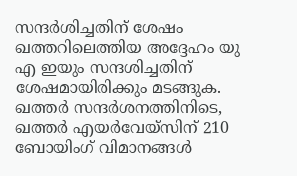സന്ദർശിച്ചതിന് ശേഷം ഖത്തറിലെത്തിയ അദ്ദേഹം യു എ ഇയും സന്ദശിച്ചതിന് ശേഷമായിരിക്കും മടങ്ങുക. ഖത്തർ സന്ദർശനത്തിനിടെ, ഖത്തർ എയർവേയ്‌സിന് 210 ബോയിംഗ് വിമാനങ്ങൾ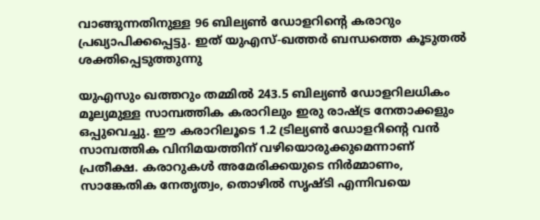വാങ്ങുന്നതിനുള്ള 96 ബില്യൺ ഡോളറിന്റെ കരാറും പ്രഖ്യാപിക്കപ്പെട്ടു. ഇത് യുഎസ്-ഖത്തർ ബന്ധത്തെ കൂടുതൽ ശക്തിപ്പെടുത്തുന്നു

യുഎസും ഖത്തറും തമ്മില്‍ 243.5 ബില്യൺ ഡോളറിലധികം മൂല്യമുള്ള സാമ്പത്തിക കരാറിലും ഇരു രാഷ്ട്ര നേതാക്കളും ഒപ്പുവെച്ചു. ഈ കരാറിലൂടെ 1.2 ട്രില്യൺ ഡോളറിന്റെ വൻ സാമ്പത്തിക വിനിമയത്തിന് വഴിയൊരുക്കുമെന്നാണ് പ്രതീക്ഷ. കരാറുകൾ അമേരിക്കയുടെ നിർമ്മാണം, സാങ്കേതിക നേതൃത്വം, തൊഴിൽ സൃഷ്ടി എന്നിവയെ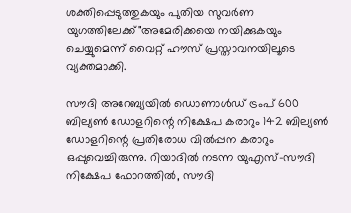ശക്തിപ്പെടുത്തുകയും പുതിയ സുവർണ യുഗത്തിലേക്ക്"അമേരിക്കയെ നയിക്കുകയും ചെയ്യുമെന്ന് വൈറ്റ് ഹൗസ് പ്രസ്താവനയിലൂടെ വ്യക്തമാക്കി.

സൗദി അറേബ്യയിൽ ഡൊണാൾഡ് ട്രംപ് 600 ബില്യൺ ഡോളറിന്റെ നിക്ഷേപ കരാറും 142 ബില്യൺ ഡോളറിന്റെ പ്രതിരോധ വിൽപ്പന കരാറും ഒപ്പുവെച്ചിരുന്നു. റിയാദിൽ നടന്ന യുഎസ്-സൗദി നിക്ഷേപ ഫോറത്തിൽ, സൗദി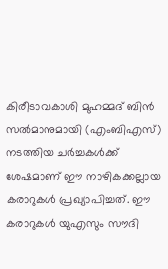കിരീടാവകാശി മുഹമ്മദ് ബിൻ സൽമാനുമായി (എംബിഎസ്) നടത്തിയ ചർച്ചകൾക്ക് ശേഷമാണ് ഈ നാഴികക്കല്ലായ കരാറുകൾ പ്രഖ്യാപിച്ചത്. ഈ കരാറുകൾ യുഎസും സൗദി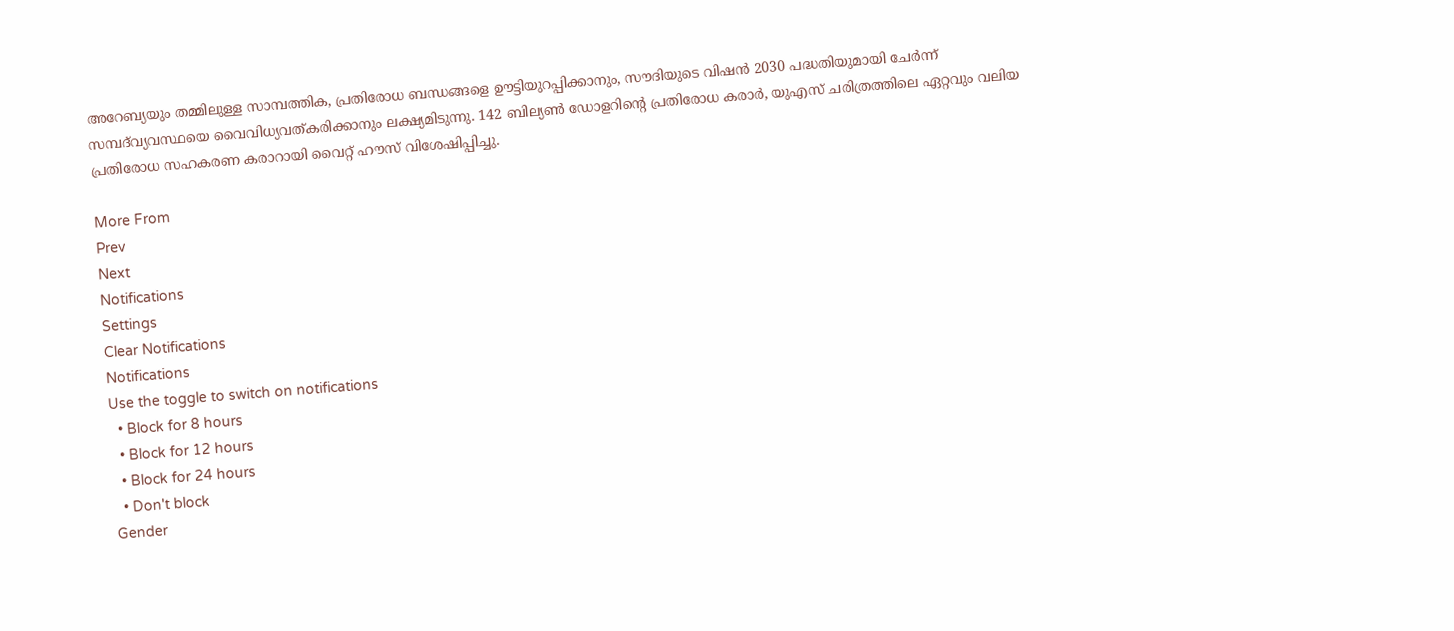അറേബ്യയും തമ്മിലുള്ള സാമ്പത്തിക, പ്രതിരോധ ബന്ധങ്ങളെ ഊട്ടിയുറപ്പിക്കാനും, സൗദിയുടെ വിഷൻ 2030 പദ്ധതിയുമായി ചേർന്ന് സമ്പദ്‌വ്യവസ്ഥയെ വൈവിധ്യവത്കരിക്കാനും ലക്ഷ്യമിടുന്നു. 142 ബില്യൺ ഡോളറിന്റെ പ്രതിരോധ കരാർ, യുഎസ് ചരിത്രത്തിലെ ഏറ്റവും വലിയ പ്രതിരോധ സഹകരണ കരാറായി വൈറ്റ് ഹൗസ് വിശേഷിപ്പിച്ചു.

More From
Prev
Next
Notifications
Settings
Clear Notifications
Notifications
Use the toggle to switch on notifications
  • Block for 8 hours
  • Block for 12 hours
  • Block for 24 hours
  • Don't block
Gender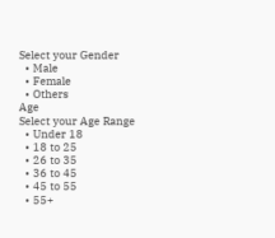Select your Gender
  • Male
  • Female
  • Others
Age
Select your Age Range
  • Under 18
  • 18 to 25
  • 26 to 35
  • 36 to 45
  • 45 to 55
  • 55+